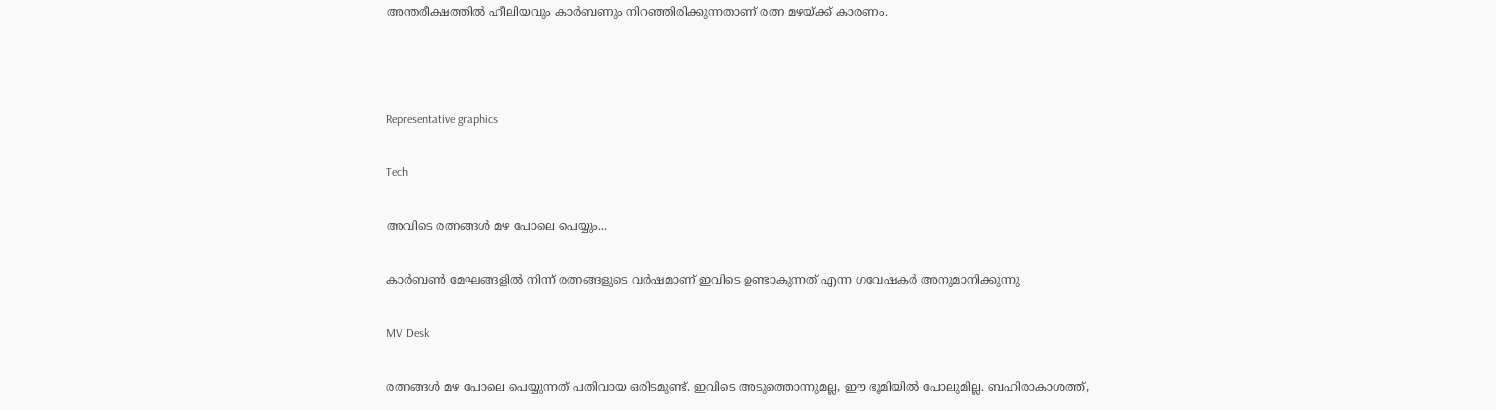അന്തരീക്ഷത്തിൽ ഹീലിയവും കാർബണും നിറഞ്ഞിരിക്കുന്നതാണ് രത്ന മഴയ്ക്ക് കാരണം.



Representative graphics

Tech

അവിടെ രത്നങ്ങൾ മഴ പോലെ പെയ്യും...

കാർബൺ മേഘങ്ങളിൽ നിന്ന് രത്നങ്ങളുടെ വർഷമാണ് ഇവിടെ ഉണ്ടാകുന്നത് എന്ന ഗവേഷകർ അനുമാനിക്കുന്നു

MV Desk

രത്നങ്ങൾ മഴ പോലെ പെയ്യുന്നത് പതിവായ ഒരിടമുണ്ട്. ഇവിടെ അടുത്തൊന്നുമല്ല, ഈ ഭൂമിയിൽ പോലുമില്ല. ബഹിരാകാശത്ത്,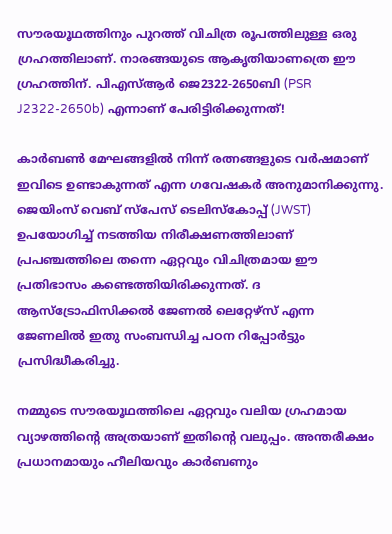സൗരയൂഥത്തിനും പുറത്ത് വിചിത്ര രൂപത്തിലുള്ള ഒരു ഗ്രഹത്തിലാണ്. നാരങ്ങയുടെ ആകൃതിയാണത്രെ ഈ ഗ്രഹത്തിന്. പിഎസ്ആർ ജെ2322-2650ബി (PSR J2322-2650b) എന്നാണ് പേരിട്ടിരിക്കുന്നത്!

കാർബൺ മേഘങ്ങളിൽ നിന്ന് രത്നങ്ങളുടെ വർഷമാണ് ഇവിടെ ഉണ്ടാകുന്നത് എന്ന ഗവേഷകർ അനുമാനിക്കുന്നു. ജെയിംസ് വെബ് സ്പേസ് ടെലിസ്കോപ്പ് (JWST) ഉപയോഗിച്ച് നടത്തിയ നിരീക്ഷണത്തിലാണ് പ്രപഞ്ചത്തിലെ തന്നെ ഏറ്റവും വിചിത്രമായ ഈ പ്രതിഭാസം കണ്ടെത്തിയിരിക്കുന്നത്. ദ ആസ്ട്രോഫിസിക്കൽ ജേണൽ ലെറ്റേഴ്സ് എന്ന ജേണലിൽ ഇതു സംബന്ധിച്ച പഠന റിപ്പോർട്ടും പ്രസിദ്ധീകരിച്ചു.

നമ്മുടെ സൗരയൂഥത്തിലെ ഏറ്റവും വലിയ ഗ്രഹമായ വ്യാഴത്തിന്‍റെ അത്രയാണ് ഇതിന്‍റെ വലുപ്പം. അന്തരീക്ഷം പ്രധാനമായും ഹീലിയവും കാർബണും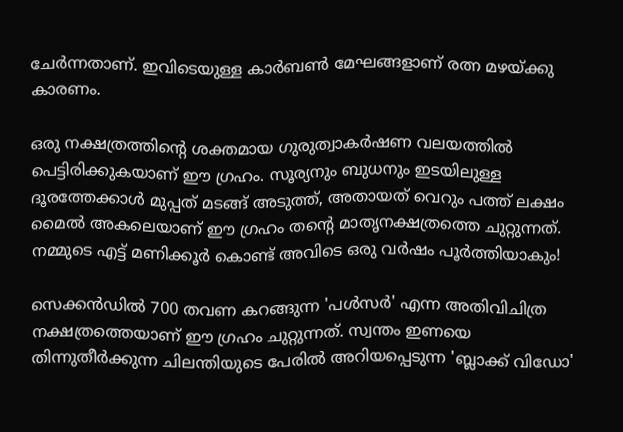ചേർന്നതാണ്. ഇവിടെയുള്ള കാർബൺ മേഘങ്ങളാണ് രത്ന മഴയ്ക്കു കാരണം.

ഒരു നക്ഷത്രത്തിന്‍റെ ശക്തമായ ഗുരുത്വാകർഷണ വലയത്തിൽ പെട്ടിരിക്കുകയാണ് ഈ ഗ്രഹം. സൂര്യനും ബുധനും ഇടയിലുള്ള ദൂരത്തേക്കാൾ മുപ്പത് മടങ്ങ് അടുത്ത്, അതായത് വെറും പത്ത് ലക്ഷം മൈൽ അകലെയാണ് ഈ ഗ്രഹം തന്‍റെ മാതൃനക്ഷത്രത്തെ ചുറ്റുന്നത്. നമ്മുടെ എട്ട് മണിക്കൂർ കൊണ്ട് അവിടെ ഒരു വർഷം പൂർത്തിയാകും!

സെക്കൻഡിൽ 700 തവണ കറങ്ങുന്ന 'പൾസർ' എന്ന അതിവിചിത്ര നക്ഷത്രത്തെയാണ് ഈ ഗ്രഹം ചുറ്റുന്നത്. സ്വന്തം ഇണയെ തിന്നുതീർക്കുന്ന ചിലന്തിയുടെ പേരിൽ അറിയപ്പെടുന്ന 'ബ്ലാക്ക് വിഡോ'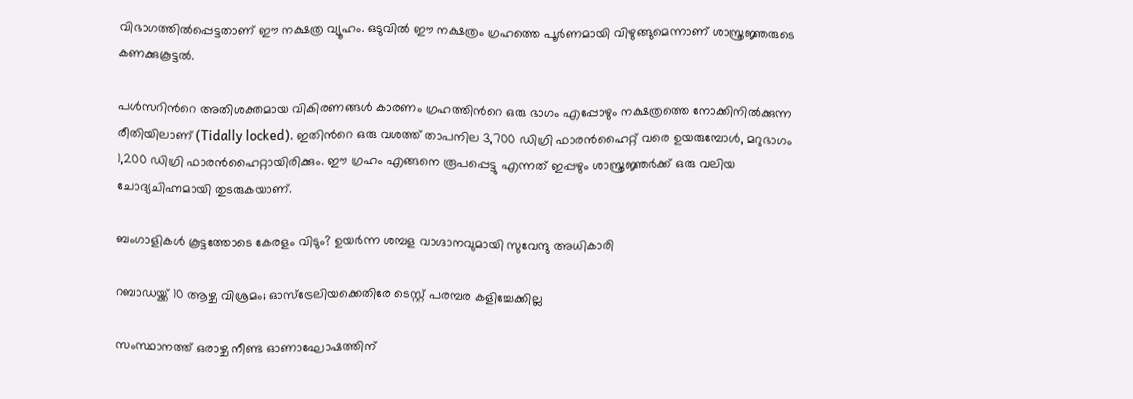വിഭാഗത്തിൽപ്പെട്ടതാണ് ഈ നക്ഷത്ര വ്യൂഹം. ഒടുവിൽ ഈ നക്ഷത്രം ഗ്രഹത്തെ പൂർണമായി വിഴുങ്ങുമെന്നാണ് ശാസ്ത്രജ്ഞരുടെ കണക്കുകൂട്ടൽ.

പൾസറിന്‍റെ അതിശക്തമായ വികിരണങ്ങൾ കാരണം ഗ്രഹത്തിന്‍റെ ഒരു ഭാഗം എപ്പോഴും നക്ഷത്രത്തെ നോക്കിനിൽക്കുന്ന രീതിയിലാണ് (Tidally locked). ഇതിന്‍റെ ഒരു വശത്ത് താപനില 3,700 ഡിഗ്രി ഫാരൻഹൈറ്റ് വരെ ഉയരുമ്പോൾ, മറുഭാഗം 1,200 ഡിഗ്രി ഫാരൻഹൈറ്റായിരിക്കും. ഈ ഗ്രഹം എങ്ങനെ രൂപപ്പെട്ടു എന്നത് ഇപ്പഴും ശാസ്ത്രജ്ഞർക്ക് ഒരു വലിയ ചോദ്യചിഹ്നമായി തുടരുകയാണ്.

ബംഗാളികൾ കൂട്ടത്തോടെ കേരളം വിടും? ഉയർന്ന ശമ്പള വാഗ്ദാനവുമായി സുവേന്ദു അധികാരി

റബാഡയ്ക്ക് 10 ആഴ്ച വിശ്രമം; ഓസ്ട്രേലിയക്കെതിരേ ടെസ്റ്റ് പരമ്പര കളിച്ചേക്കില്ല

സംസ്ഥാനത്ത് ഒരാഴ്ച നീണ്ട ഓണാഘോഷത്തിന്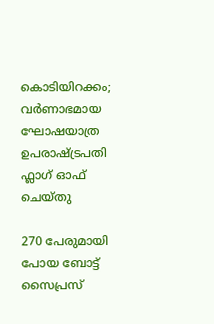കൊടിയിറക്കം; വർണാഭമായ ഘോഷയാത്ര ഉപരാഷ്ട്രപതി ഫ്ലാഗ് ഓഫ് ചെയ്തു

270 പേരുമായി പോയ ബോട്ട് സൈപ്രസ്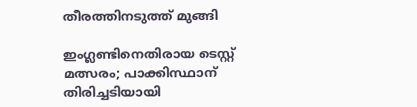തീരത്തിനടുത്ത് മുങ്ങി

ഇംഗ്ലണ്ടിനെതിരായ ടെസ്റ്റ് മത്സരം; പാക്കിസ്ഥാന് തിരിച്ചടിയായി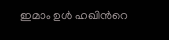ഇമാം ഉൾ ഹഖിന്‍റെ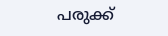പരുക്ക്